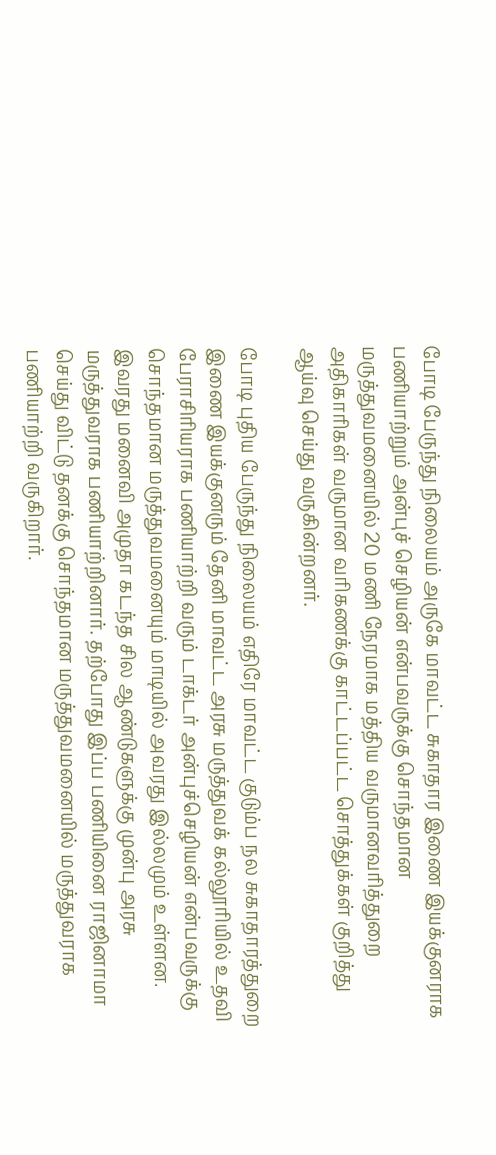போடி பேருந்து நிலையம் அருகே மாவட்ட சுகாதார இணை இயக்குனராக பணியாற்றும் அன்புச் செழியன் என்பவருக்கு சொந்தமான மருத்துவமனையில் 20 மணி நேரமாக மத்திய வருமானவரித்துறை அதிகாரிகள் வருமான வரிகணக்கு காட்டப்பட்ட சொத்துக்கள் குறித்து ஆய்வு செய்து வருகின்றனர்.

போடி புதிய பேருந்து நிலையம் எதிரே மாவட்ட குடும்ப நல சுகாதாரத்துறை இணை இயக்குனரும் தேனி மாவட்ட அரசு மருத்துவக் கல்லூரியில் உதவி பேராசிரியராக பணியாற்றி வரும் டாக்டர் அன்புச்செழியன் என்பவருக்கு சொந்தமான மருத்துவமனையும் மாடியில் அவரது இல்லமும் உள்ளன. இவரது மனைவி அமுதா கடந்த சில ஆண்டுகளுக்கு முன்பு அரசு மருத்துவராக பணியாற்றினார். தற்போது இப்ப பணியினை ராஜினாமா செய்து விட்டு தனக்கு சொந்தமான மருத்துவமனையில் மருத்துவராக பணியாற்றி வருகிறார்.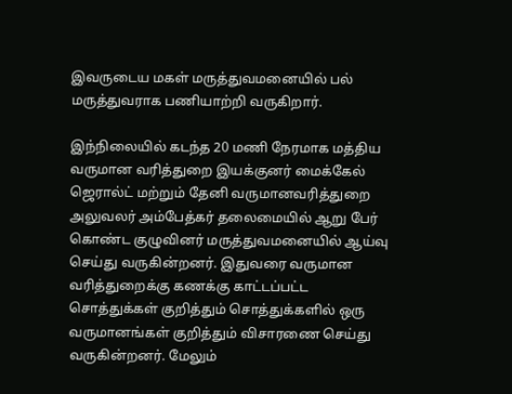இவருடைய மகள் மருத்துவமனையில் பல் மருத்துவராக பணியாற்றி வருகிறார்.

இந்நிலையில் கடந்த 20 மணி நேரமாக மத்திய வருமான வரித்துறை இயக்குனர் மைக்கேல் ஜெரால்ட் மற்றும் தேனி வருமானவரித்துறை அலுவலர் அம்பேத்கர் தலைமையில் ஆறு பேர் கொண்ட குழுவினர் மருத்துவமனையில் ஆய்வு செய்து வருகின்றனர். இதுவரை வருமான வரித்துறைக்கு கணக்கு காட்டப்பட்ட சொத்துக்கள் குறித்தும் சொத்துக்களில் ஒரு வருமானங்கள் குறித்தும் விசாரணை செய்து வருகின்றனர். மேலும்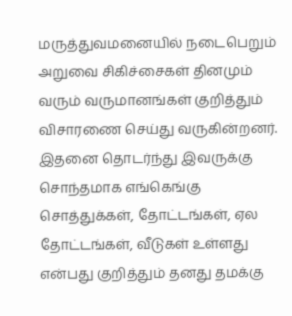மருத்துவமனையில் நடைபெறும் அறுவை சிகிச்சைகள் தினமும் வரும் வருமானங்கள் குறித்தும் விசாரணை செய்து வருகின்றனர்.
இதனை தொடர்ந்து இவருக்கு சொந்தமாக எங்கெங்கு சொத்துக்கள், தோட்டங்கள், ஏல தோட்டங்கள், வீடுகள் உள்ளது என்பது குறித்தும் தனது தமக்கு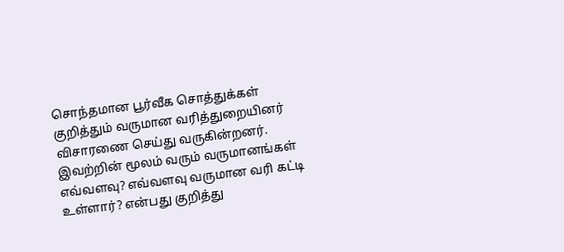சொந்தமான பூர்வீக சொத்துக்கள் குறித்தும் வருமான வரித்துறையினர் விசாரணை செய்து வருகின்றனர். இவற்றின் மூலம் வரும் வருமானங்கள் எவ்வளவு? எவ்வளவு வருமான வரி கட்டி உள்ளார்? என்பது குறித்து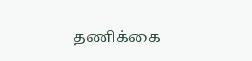தணிக்கை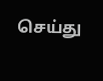செய்து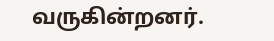வருகின்றனர்.